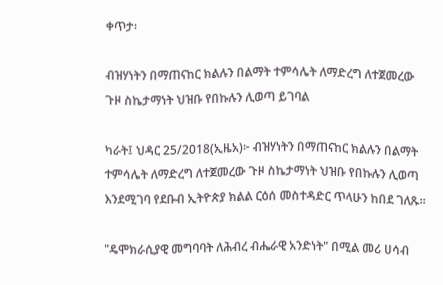ቀጥታ፡

ብዝሃነትን በማጠናከር ክልሉን በልማት ተምሳሌት ለማድረግ ለተጀመረው ጉዞ ስኬታማነት ህዝቡ የበኩሉን ሊወጣ ይገባል

ካራት፤ ህዳር 25/2018(ኢዜአ)፦ ብዝሃነትን በማጠናከር ክልሉን በልማት ተምሳሌት ለማድረግ ለተጀመረው ጉዞ ስኬታማነት ህዝቡ የበኩሉን ሊወጣ እንደሚገባ የደቡብ ኢትዮጵያ ክልል ርዕሰ መስተዳድር ጥላሁን ከበደ ገለጹ።

"ዴሞክራሲያዊ መግባባት ለሕብረ ብሔራዊ አንድነት" በሚል መሪ ሀሳብ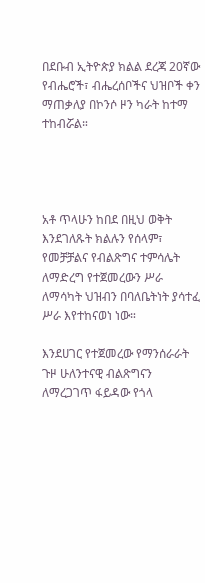በደቡብ ኢትዮጵያ ክልል ደረጃ 20ኛው የብሔሮች፣ ብሔረሰቦችና ህዝቦች ቀን ማጠቃለያ በኮንሶ ዞን ካራት ከተማ ተከብሯል።




አቶ ጥላሁን ከበደ በዚህ ወቅት እንደገለጹት ክልሉን የሰላም፣ የመቻቻልና የብልጽግና ተምሳሌት ለማድረግ የተጀመረውን ሥራ ለማሳካት ህዝብን በባለቤትነት ያሳተፈ ሥራ እየተከናወነ ነው።

እንደሀገር የተጀመረው የማንሰራራት ጉዞ ሁለንተናዊ ብልጽግናን ለማረጋገጥ ፋይዳው የጎላ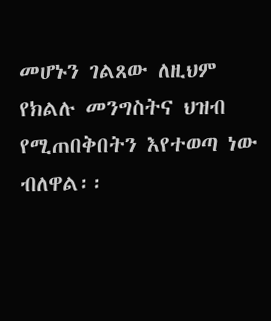መሆኑን ገልጸው ለዚህም የክልሉ መንግስትና ህዝብ የሚጠበቅበትን እየተወጣ ነው ብለዋል፡፡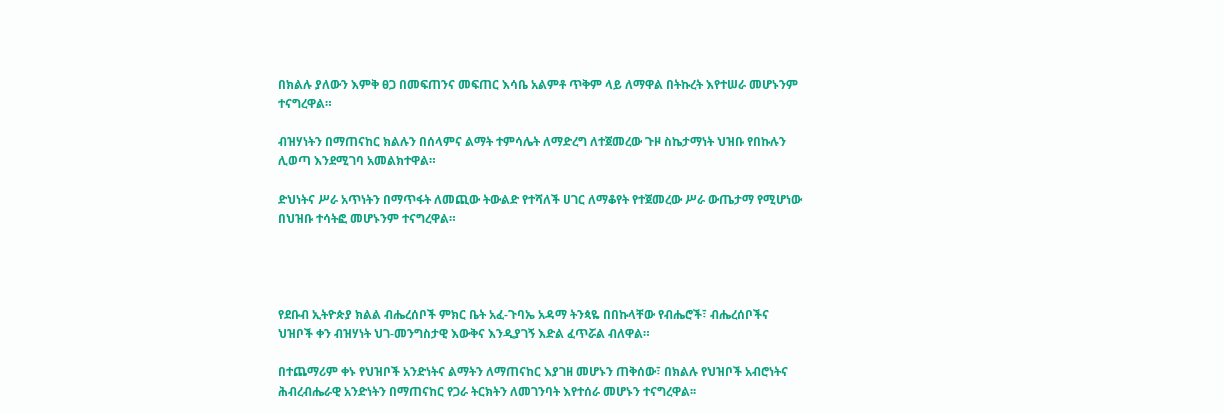በክልሉ ያለውን እምቅ ፀጋ በመፍጠንና መፍጠር እሳቤ አልምቶ ጥቅም ላይ ለማዋል በትኩረት እየተሠራ መሆኑንም ተናግረዋል።

ብዝሃነትን በማጠናከር ክልሉን በሰላምና ልማት ተምሳሌት ለማድረግ ለተጀመረው ጉዞ ስኬታማነት ህዝቡ የበኩሉን ሊወጣ እንደሚገባ አመልክተዋል።

ድህነትና ሥራ አጥነትን በማጥፋት ለመጪው ትውልድ የተሻለች ሀገር ለማቆየት የተጀመረው ሥራ ውጤታማ የሚሆነው በህዝቡ ተሳትፎ መሆኑንም ተናግረዋል።




የደቡብ ኢትዮጵያ ክልል ብሔረሰቦች ምክር ቤት አፈ-ጉባኤ አዳማ ትንጳዬ በበኩላቸው የብሔሮች፣ ብሔረሰቦችና ህዝቦች ቀን ብዝሃነት ህገ-መንግስታዊ እውቅና እንዲያገኝ እድል ፈጥሯል ብለዋል።

በተጨማሪም ቀኑ የህዝቦች አንድነትና ልማትን ለማጠናከር እያገዘ መሆኑን ጠቅሰው፣ በክልሉ የህዝቦች አብሮነትና ሕብረብሔራዊ አንድነትን በማጠናከር የጋራ ትርክትን ለመገንባት እየተሰራ መሆኑን ተናግረዋል፡፡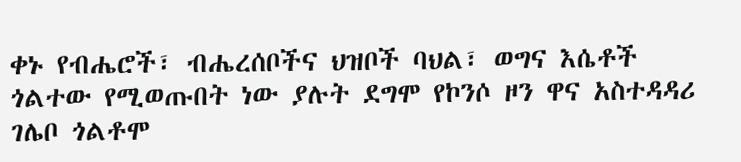ቀኑ የብሔሮች፣ ብሔረሰቦችና ህዝቦች ባህል፣ ወግና እሴቶች ጎልተው የሚወጡበት ነው ያሉት ደግሞ የኮንሶ ዞን ዋና አስተዳዳሪ ገሌቦ ጎልቶሞ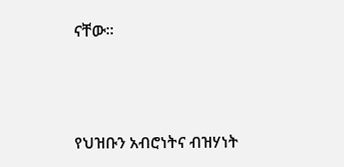ናቸው፡፡




የህዝቡን አብሮነትና ብዝሃነት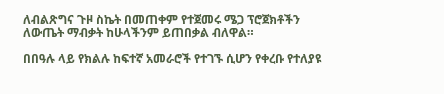ለብልጽግና ጉዞ ስኬት በመጠቀም የተጀመሩ ሜጋ ፕሮጀክቶችን ለውጤት ማብቃት ከሁላችንም ይጠበቃል ብለዋል።

በበዓሉ ላይ የክልሉ ከፍተኛ አመራሮች የተገኙ ሲሆን የቀረቡ የተለያዩ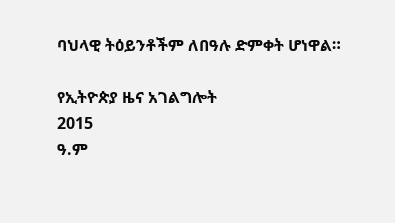ባህላዊ ትዕይንቶችም ለበዓሉ ድምቀት ሆነዋል።

የኢትዮጵያ ዜና አገልግሎት
2015
ዓ.ም